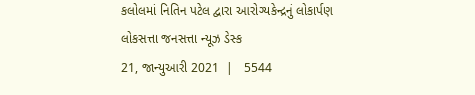કલોલમાં નિતિન પટેલ દ્વારા આરોગ્યકેન્દ્રનું લોકાર્પણ
લોકસત્તા જનસત્તા ન્યૂઝ ડેસ્ક
21, જાન્યુઆરી 2021  |   5544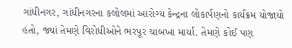ગાંધીનગર, ગાંધીનગરના કલોલમાં આરોગ્ય કેન્દ્રના લોકાર્પણનો કાર્યક્રમ યોજાયો હતો, જ્યાં તેમણે વિરોધીઓને ભરપૂર ચાબખા માર્યા. તેમણે કોઈ પણ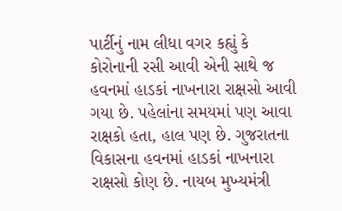પાર્ટીનું નામ લીધા વગર કહ્યું કે કોરોનાની રસી આવી એની સાથે જ હવનમાં હાડકાં નાખનારા રાક્ષસો આવી ગયા છે. પહેલાંના સમયમાં પણ આવા રાક્ષકો હતા, હાલ પણ છે. ગુજરાતના વિકાસના હવનમાં હાડકાં નાખનારા રાક્ષસો કોણ છે. નાયબ મુખ્યમંત્રી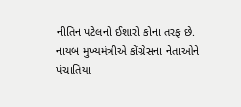નીતિન પટેલનો ઈશારો કોના તરફ છે. નાયબ મુખ્યમંત્રીએ કોંગ્રેસના નેતાઓને પંચાતિયા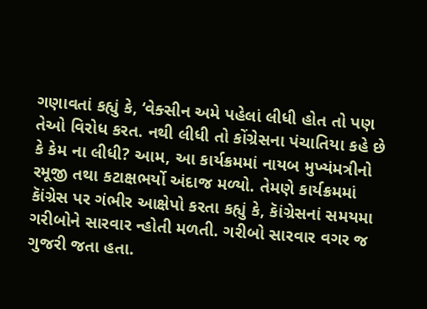ગણાવતાં કહ્યું કે, ‘વેક્સીન અમે પહેલાં લીધી હોત તો પણ તેઓ વિરોધ કરત. નથી લીધી તો કોંગ્રેસના પંચાતિયા કહે છે કે કેમ ના લીધી? આમ, આ કાર્યક્રમમાં નાયબ મુખ્યંમત્રીનો રમૂજી તથા કટાક્ષભર્યો અંદાજ મળ્યો. તેમણે કાર્યક્રમમાં કાૅંગ્રેસ પર ગંભીર આક્ષેપો કરતા કહ્યું કે, કાૅંગ્રેસનાં સમયમા ગરીબોને સારવાર ન્હોતી મળતી. ગરીબો સારવાર વગર જ ગુજરી જતા હતા.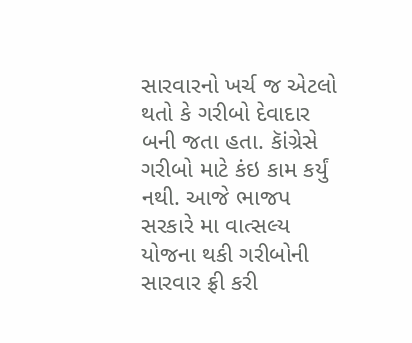સારવારનો ખર્ચ જ એટલો થતો કે ગરીબો દેવાદાર બની જતા હતા. કાૅંગ્રેસે ગરીબો માટે કંઇ કામ કર્યું નથી. આજે ભાજપ સરકારે મા વાત્સલ્ય યોજના થકી ગરીબોની સારવાર ફ્રી કરી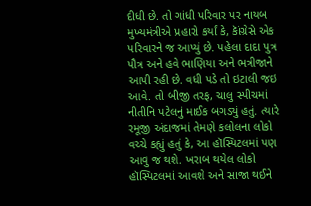દીધી છે. તો ગાંધી પરિવાર પર નાયબ મુખ્યમંત્રીએ પ્રહારો કર્યાં કે, કાૅંગ્રેસે એક પરિવારને જ આપ્યું છે. પહેલા દાદા પુત્ર પૌત્ર અને હવે ભાણિયા અને ભત્રીજાને આપી રહી છે. વધી પડે તો ઇટાલી જઇ આવે. તો બીજી તરફ, ચાલુ સ્પીચમાં નીતીનિ પટેલનું માઈક બગડ્યું હતું. ત્યારે રમૂજી અંદાજમાં તેમણે કલોલના લોકો વચ્ચે કહ્યું હતું કે, આ હૉસ્પિટલમાં પણ આવુ જ થશે. ખરાબ થયેલ લોકો હૉસ્પિટલમાં આવશે અને સાજા થઈને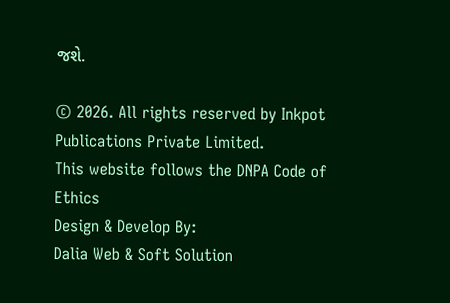જશે.

© 2026. All rights reserved by Inkpot Publications Private Limited.
This website follows the DNPA Code of Ethics
Design & Develop By:
Dalia Web & Soft Solution